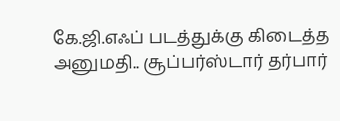கே.ஜி.எஃப் படத்துக்கு கிடைத்த அனுமதி.. சூப்பர்ஸ்டார் தர்பார்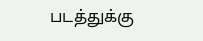படத்துக்கு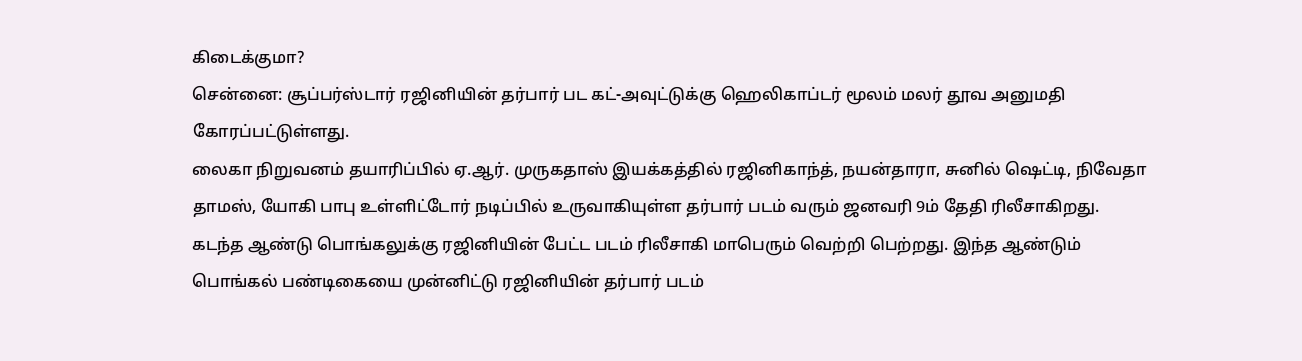கிடைக்குமா?
சென்னை: சூப்பர்ஸ்டார் ரஜினியின் தர்பார் பட கட்-அவுட்டுக்கு ஹெலிகாப்டர் மூலம் மலர் தூவ அனுமதி கோரப்பட்டுள்ளது.
லைகா நிறுவனம் தயாரிப்பில் ஏ.ஆர். முருகதாஸ் இயக்கத்தில் ரஜினிகாந்த், நயன்தாரா, சுனில் ஷெட்டி, நிவேதா தாமஸ், யோகி பாபு உள்ளிட்டோர் நடிப்பில் உருவாகியுள்ள தர்பார் படம் வரும் ஜனவரி 9ம் தேதி ரிலீசாகிறது.
கடந்த ஆண்டு பொங்கலுக்கு ரஜினியின் பேட்ட படம் ரிலீசாகி மாபெரும் வெற்றி பெற்றது. இந்த ஆண்டும் பொங்கல் பண்டிகையை முன்னிட்டு ரஜினியின் தர்பார் படம்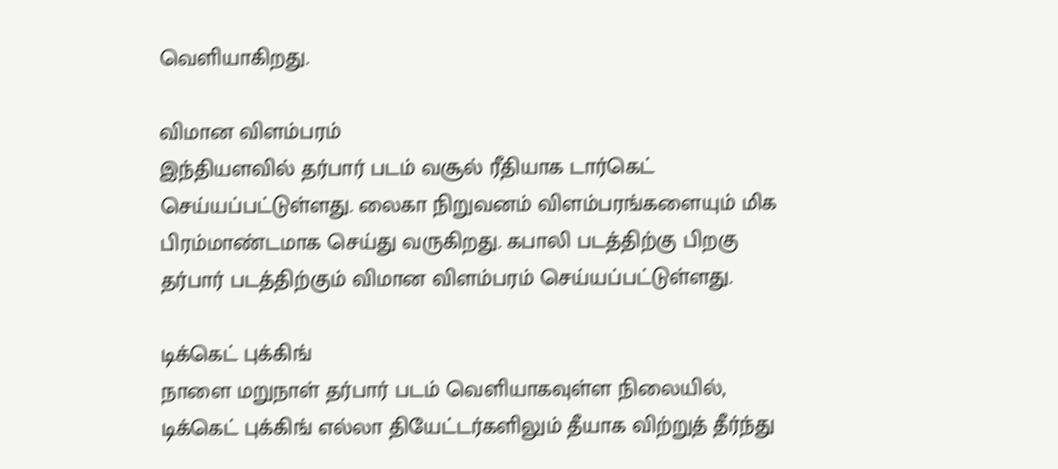வெளியாகிறது.

விமான விளம்பரம்
இந்தியளவில் தர்பார் படம் வசூல் ரீதியாக டார்கெட் செய்யப்பட்டுள்ளது. லைகா நிறுவனம் விளம்பரங்களையும் மிக பிரம்மாண்டமாக செய்து வருகிறது. கபாலி படத்திற்கு பிறகு தர்பார் படத்திற்கும் விமான விளம்பரம் செய்யப்பட்டுள்ளது.

டிக்கெட் புக்கிங்
நாளை மறுநாள் தர்பார் படம் வெளியாகவுள்ள நிலையில், டிக்கெட் புக்கிங் எல்லா தியேட்டர்களிலும் தீயாக விற்றுத் தீர்ந்து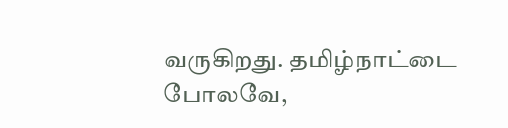வருகிறது. தமிழ்நாட்டை போலவே,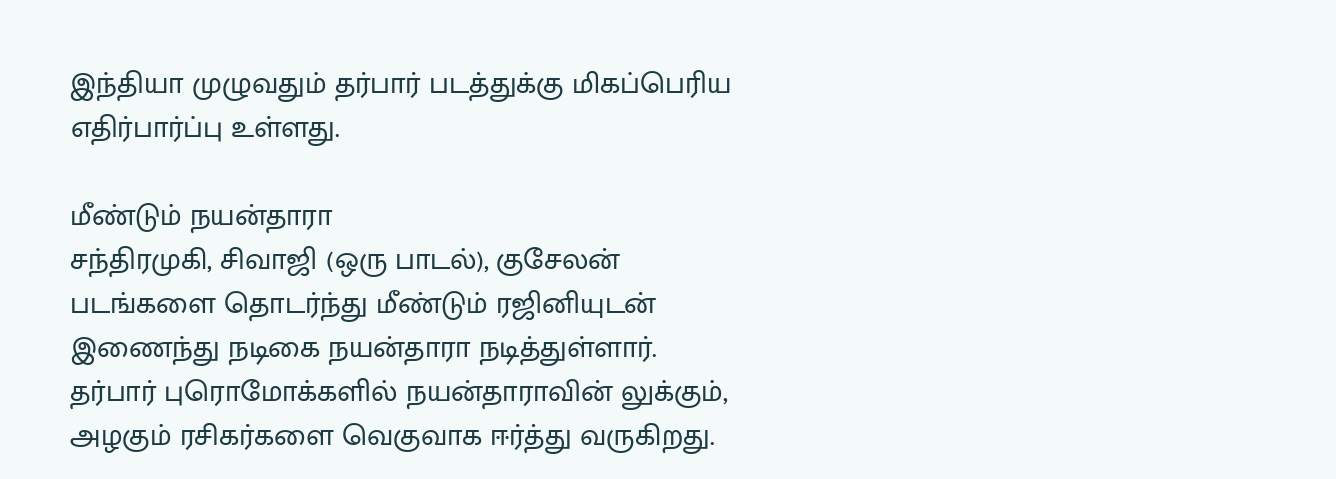இந்தியா முழுவதும் தர்பார் படத்துக்கு மிகப்பெரிய எதிர்பார்ப்பு உள்ளது.

மீண்டும் நயன்தாரா
சந்திரமுகி, சிவாஜி (ஒரு பாடல்), குசேலன் படங்களை தொடர்ந்து மீண்டும் ரஜினியுடன் இணைந்து நடிகை நயன்தாரா நடித்துள்ளார். தர்பார் புரொமோக்களில் நயன்தாராவின் லுக்கும், அழகும் ரசிகர்களை வெகுவாக ஈர்த்து வருகிறது.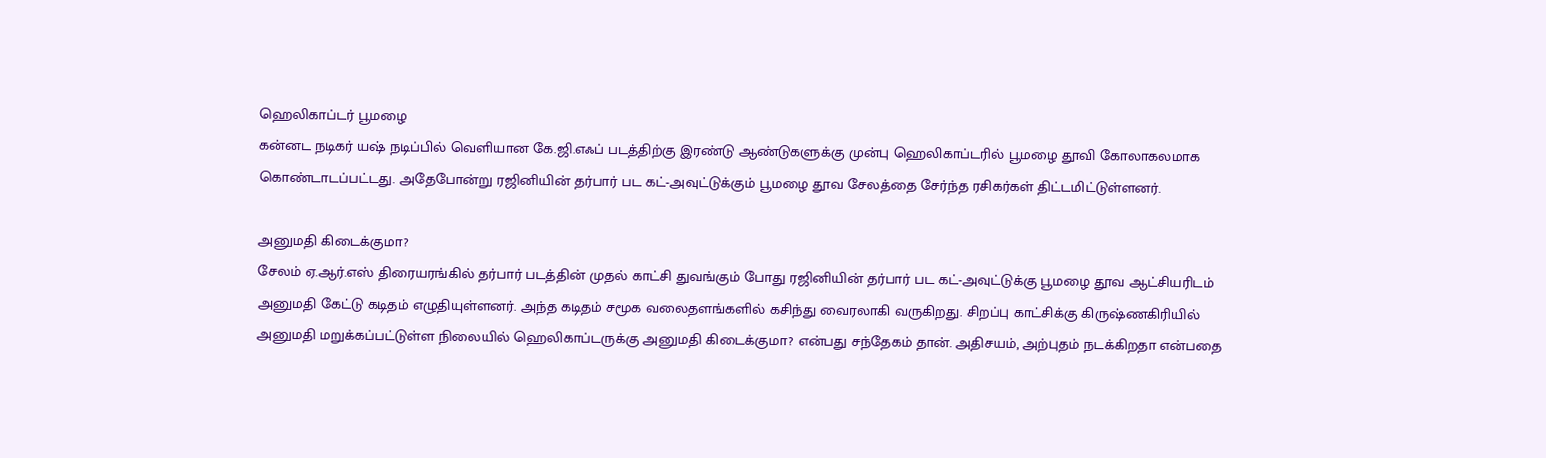ஹெலிகாப்டர் பூமழை
கன்னட நடிகர் யஷ் நடிப்பில் வெளியான கே.ஜி.எஃப் படத்திற்கு இரண்டு ஆண்டுகளுக்கு முன்பு ஹெலிகாப்டரில் பூமழை தூவி கோலாகலமாக கொண்டாடப்பட்டது. அதேபோன்று ரஜினியின் தர்பார் பட கட்-அவுட்டுக்கும் பூமழை தூவ சேலத்தை சேர்ந்த ரசிகர்கள் திட்டமிட்டுள்ளனர்.

அனுமதி கிடைக்குமா?
சேலம் ஏ.ஆர்.எஸ் திரையரங்கில் தர்பார் படத்தின் முதல் காட்சி துவங்கும் போது ரஜினியின் தர்பார் பட கட்-அவுட்டுக்கு பூமழை தூவ ஆட்சியரிடம் அனுமதி கேட்டு கடிதம் எழுதியுள்ளனர். அந்த கடிதம் சமூக வலைதளங்களில் கசிந்து வைரலாகி வருகிறது. சிறப்பு காட்சிக்கு கிருஷ்ணகிரியில் அனுமதி மறுக்கப்பட்டுள்ள நிலையில் ஹெலிகாப்டருக்கு அனுமதி கிடைக்குமா? என்பது சந்தேகம் தான். அதிசயம், அற்புதம் நடக்கிறதா என்பதை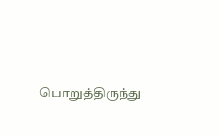பொறுத்திருந்து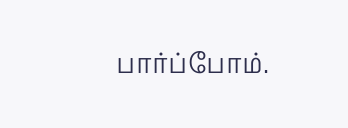பார்ப்போம்.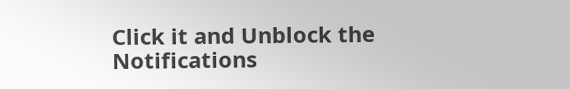Click it and Unblock the Notifications